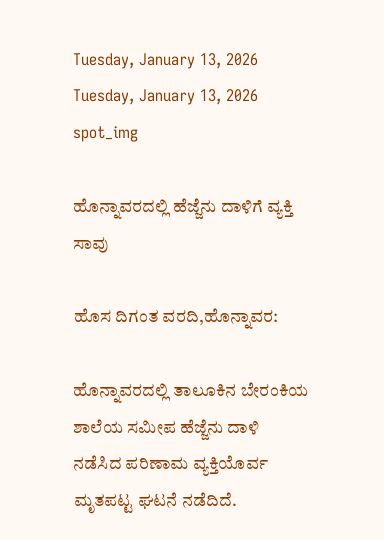Tuesday, January 13, 2026
Tuesday, January 13, 2026
spot_img

ಹೊನ್ನಾವರದಲ್ಲಿ ಹೆಜ್ಜೆನು ದಾಳಿಗೆ ವ್ಯಕ್ತಿ ಸಾವು

ಹೊಸ ದಿಗಂತ ವರದಿ,ಹೊನ್ನಾವರ:

ಹೊನ್ನಾವರದಲ್ಲಿ ತಾಲೂಕಿನ ಬೇರಂಕಿಯ ಶಾಲೆಯ‌ ಸಮೀಪ ಹೆಜ್ಜೆನು ದಾಳಿ ನಡೆಸಿದ ಪರಿಣಾಮ ವ್ಯಕ್ತಿಯೊರ್ವ ಮೃತಪಟ್ಟ ಘಟನೆ ನಡೆದಿದೆ.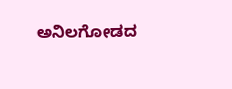ಅನಿಲಗೋಡದ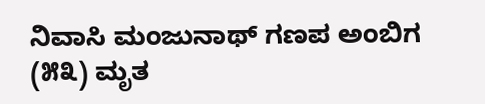ನಿವಾಸಿ ಮಂಜುನಾಥ್ ‌ಗಣಪ ಅಂಬಿಗ (೫೩) ಮೃತ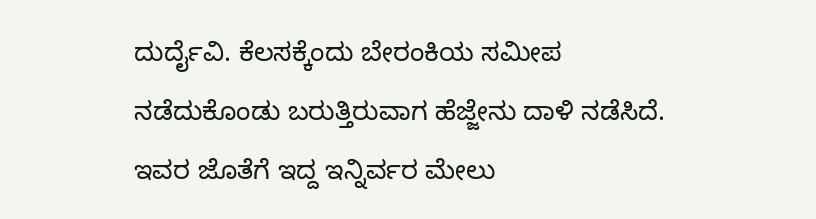ದುರ್ದೈವಿ. ಕೆಲಸಕ್ಕೆಂದು ಬೇರಂಕಿಯ ಸಮೀಪ ನಡೆದುಕೊಂಡು ಬರುತ್ತಿರುವಾಗ ಹೆಜ್ಜೇನು ದಾಳಿ ನಡೆಸಿದೆ. ಇವರ ಜೊತೆಗೆ ಇದ್ದ ಇನ್ನಿರ್ವರ ಮೇಲು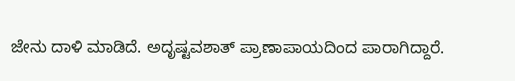ಜೇನು ದಾಳಿ ಮಾಡಿದೆ. ಅದೃಷ್ಟವಶಾತ್ ಪ್ರಾಣಾಪಾಯದಿಂದ ಪಾರಾಗಿದ್ದಾರೆ.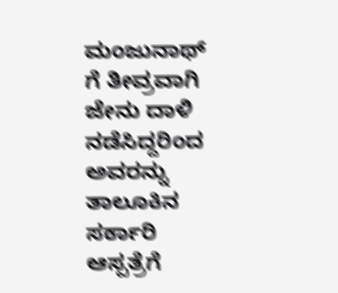ಮಂಜುನಾಥ್ ಗೆ ತೀವ್ರವಾಗಿ ಜೇನು ದಾಳಿ ನಡೆಸಿದ್ದರಿಂದ ಅವರನ್ನು ತಾಲೂಕಿನ ಸರ್ಕಾರಿ ಆಸ್ಪತ್ರೆಗೆ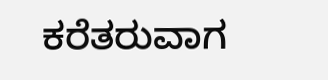ಕರೆತರುವಾಗ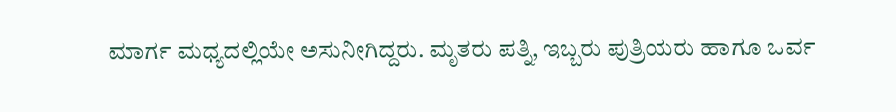ಮಾರ್ಗ ಮಧ್ಯದಲ್ಲಿಯೇ ಅಸುನೀಗಿದ್ದರು. ಮೃತರು ಪತ್ನಿ, ಇಬ್ಬರು ಪುತ್ರಿಯರು ಹಾಗೂ ಒರ್ವ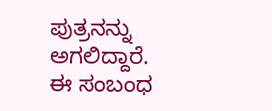ಪುತ್ರನನ್ನು ಅಗಲಿದ್ದಾರೆ. ಈ ಸಂಬಂಧ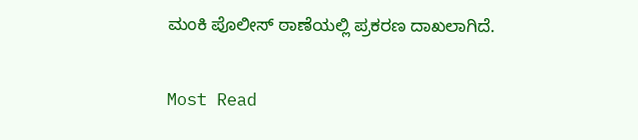ಮಂಕಿ ಪೊಲೀಸ್ ಠಾಣೆಯಲ್ಲಿ ಪ್ರಕರಣ ದಾಖಲಾಗಿದೆ.

Most Read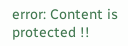error: Content is protected !!